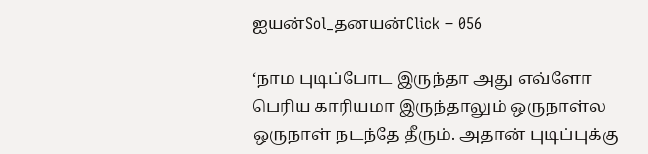ஐயன்Sol_தனயன்Click – 056

‘நாம புடிப்போட இருந்தா அது எவ்ளோ பெரிய காரியமா இருந்தாலும் ஒருநாள்ல ஒருநாள் நடந்தே தீரும். அதான் புடிப்புக்கு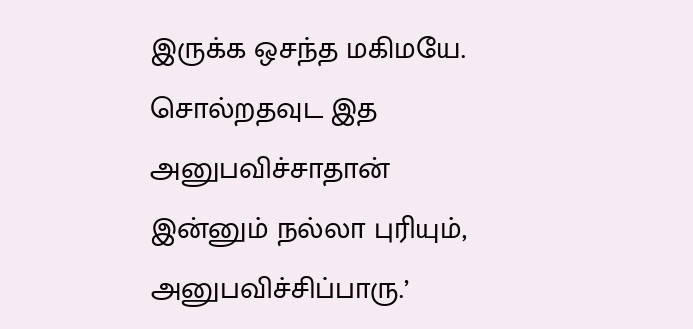இருக்க ஒசந்த மகிமயே. சொல்றதவுட இத அனுபவிச்சாதான் இன்னும் நல்லா புரியும், அனுபவிச்சிப்பாரு.’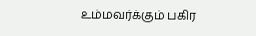உம்மவர்க்கும் பகிர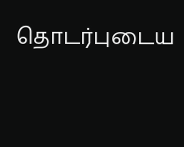தொடர்புடைய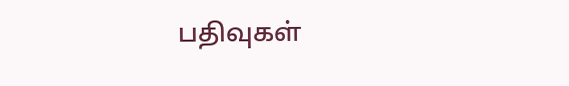பதிவுகள்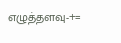எழுத்தளவு-+=